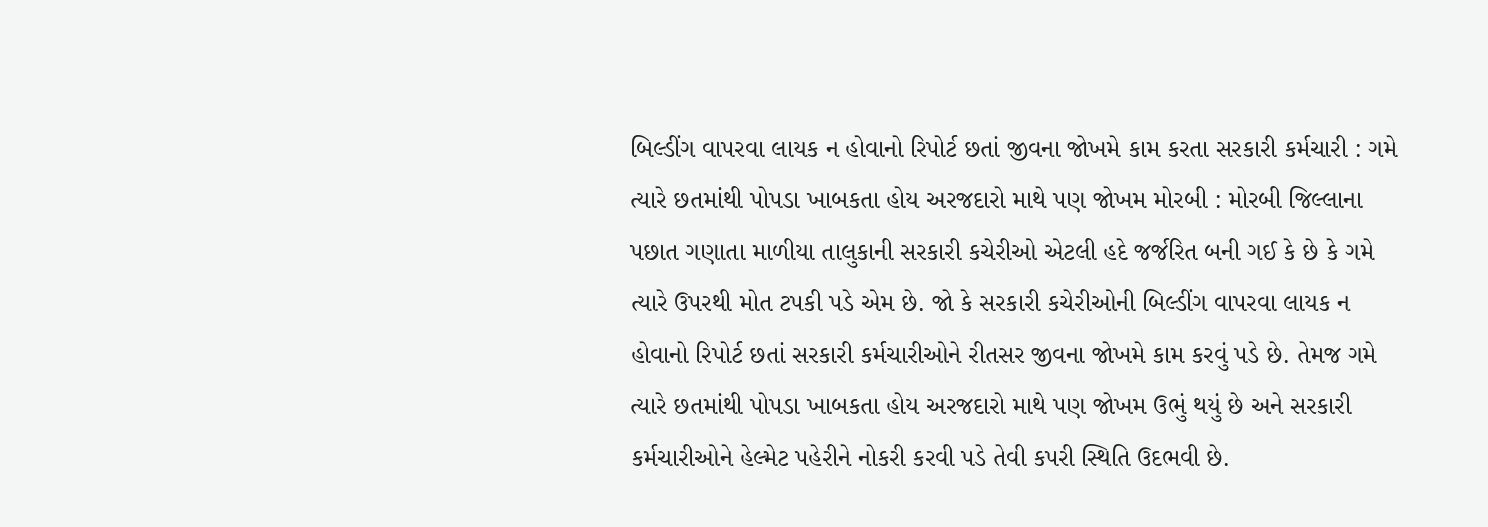બિલ્ડીંગ વાપરવા લાયક ન હોવાનો રિપોર્ટ છતાં જીવના જોખમે કામ કરતા સરકારી કર્મચારી : ગમે ત્યારે છતમાંથી પોપડા ખાબકતા હોય અરજદારો માથે પણ જોખમ મોરબી : મોરબી જિલ્લાના પછાત ગણાતા માળીયા તાલુકાની સરકારી કચેરીઓ એટલી હદે જર્જરિત બની ગઈ કે છે કે ગમે ત્યારે ઉપરથી મોત ટપકી પડે એમ છે. જો કે સરકારી કચેરીઓની બિલ્ડીંગ વાપરવા લાયક ન હોવાનો રિપોર્ટ છતાં સરકારી કર્મચારીઓને રીતસર જીવના જોખમે કામ કરવું પડે છે. તેમજ ગમે ત્યારે છતમાંથી પોપડા ખાબકતા હોય અરજદારો માથે પણ જોખમ ઉભું થયું છે અને સરકારી કર્મચારીઓને હેલ્મેટ પહેરીને નોકરી કરવી પડે તેવી કપરી સ્થિતિ ઉદભવી છે.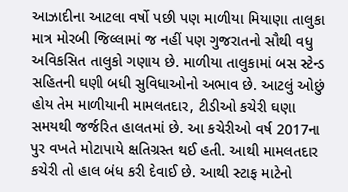આઝાદીના આટલા વર્ષો પછી પણ માળીયા મિયાણા તાલુકા માત્ર મોરબી જિલ્લામાં જ નહીં પણ ગુજરાતનો સૌથી વધુ અવિકસિત તાલુકો ગણાય છે. માળીયા તાલુકામાં બસ સ્ટેન્ડ સહિતની ઘણી બધી સુવિધાઓનો અભાવ છે. આટલું ઓછું હોય તેમ માળીયાની મામલતદાર, ટીડીઓ કચેરી ઘણા સમયથી જર્જરિત હાલતમાં છે. આ કચેરીઓ વર્ષ 2017ના પુર વખતે મોટાપાયે ક્ષતિગ્રસ્ત થઈ હતી. આથી મામલતદાર કચેરી તો હાલ બંધ કરી દેવાઈ છે. આથી સ્ટાફ માટેનો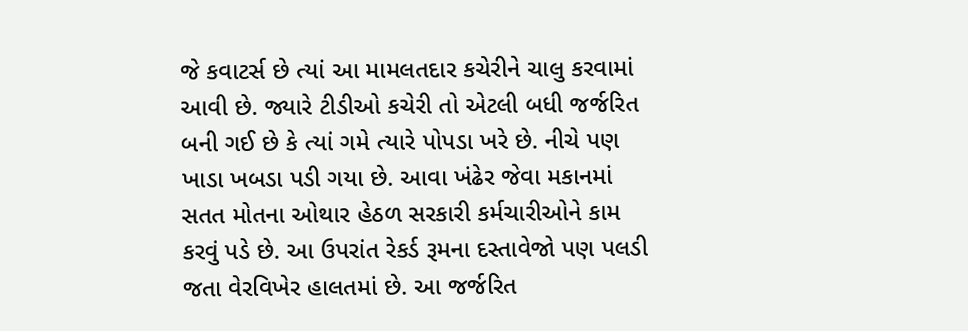જે કવાટર્સ છે ત્યાં આ મામલતદાર કચેરીને ચાલુ કરવામાં આવી છે. જ્યારે ટીડીઓ કચેરી તો એટલી બધી જર્જરિત બની ગઈ છે કે ત્યાં ગમે ત્યારે પોપડા ખરે છે. નીચે પણ ખાડા ખબડા પડી ગયા છે. આવા ખંઢેર જેવા મકાનમાં સતત મોતના ઓથાર હેઠળ સરકારી કર્મચારીઓને કામ કરવું પડે છે. આ ઉપરાંત રેકર્ડ રૂમના દસ્તાવેજો પણ પલડી જતા વેરવિખેર હાલતમાં છે. આ જર્જરિત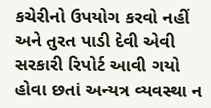કચેરીનો ઉપયોગ કરવો નહીં અને તુરત પાડી દેવી એવી સરકારી રિપોર્ટ આવી ગયો હોવા છતાં અન્યત્ર વ્યવસ્થા ન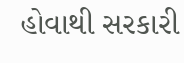હોવાથી સરકારી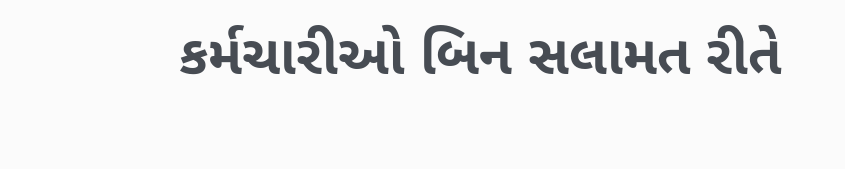કર્મચારીઓ બિન સલામત રીતે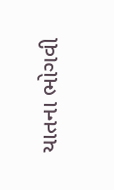યાતના ભોગવી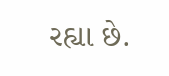રહ્યા છે.